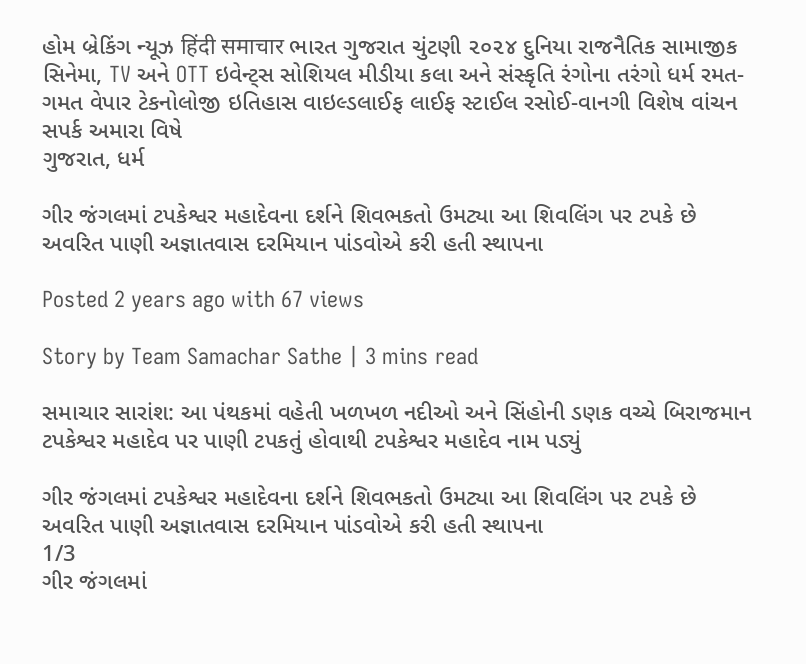હોમ બ્રેકિંગ ન્યૂઝ हिंदी समाचार ભારત ગુજરાત ચુંટણી ૨૦૨૪ દુનિયા રાજનૈતિક સામાજીક સિનેમા, TV અને OTT ઇવેન્ટ્સ સોશિયલ મીડીયા કલા અને સંસ્કૃતિ રંગોના તરંગો ધર્મ રમત-ગમત વેપાર ટેકનોલોજી ઇતિહાસ વાઇલ્ડલાઈફ લાઈફ સ્ટાઈલ રસોઈ-વાનગી વિશેષ વાંચન સપર્ક અમારા વિષે
ગુજરાત, ધર્મ

ગીર જંગલમાં ટપકેશ્વર મહાદેવના દર્શને શિવભકતો ઉમટ્યા આ શિવલિંગ પર ટપકે છે અવરિત પાણી અજ્ઞાતવાસ દરમિયાન પાંડવોએ કરી હતી સ્થાપના

Posted 2 years ago with 67 views

Story by Team Samachar Sathe | 3 mins read

સમાચાર સારાંશ: આ પંથકમાં વહેતી ખળખળ નદીઓ અને સિંહોની ડણક વચ્ચે બિરાજમાન ટપકેશ્વર મહાદેવ પર પાણી ટપકતું હોવાથી ટપકેશ્વર મહાદેવ નામ પડ્યું

ગીર જંગલમાં ટપકેશ્વર મહાદેવના દર્શને શિવભકતો ઉમટ્યા આ શિવલિંગ પર ટપકે છે અવરિત પાણી અજ્ઞાતવાસ દરમિયાન પાંડવોએ કરી હતી સ્થાપના
1/3
ગીર જંગલમાં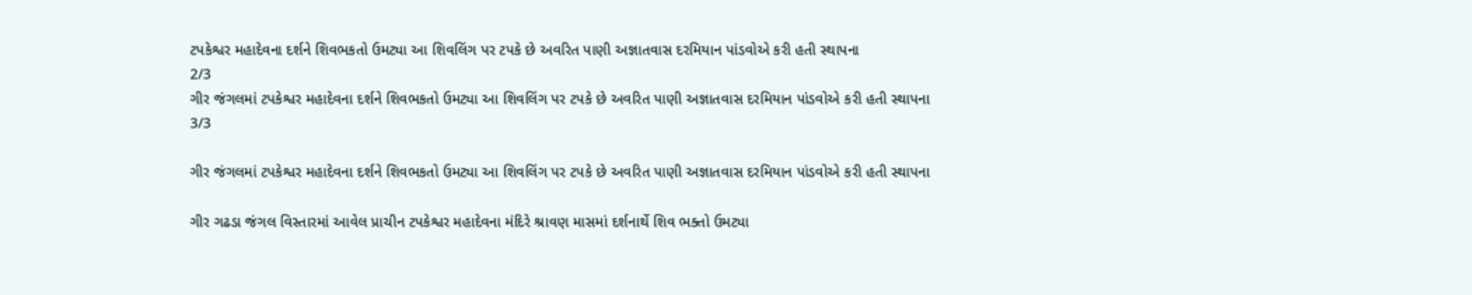ટપકેશ્વર મહાદેવના દર્શને શિવભકતો ઉમટ્યા આ શિવલિંગ પર ટપકે છે અવરિત પાણી અજ્ઞાતવાસ દરમિયાન પાંડવોએ કરી હતી સ્થાપના
2/3
ગીર જંગલમાં ટપકેશ્વર મહાદેવના દર્શને શિવભકતો ઉમટ્યા આ શિવલિંગ પર ટપકે છે અવરિત પાણી અજ્ઞાતવાસ દરમિયાન પાંડવોએ કરી હતી સ્થાપના
3/3

ગીર જંગલમાં ટપકેશ્વર મહાદેવના દર્શને શિવભકતો ઉમટ્યા આ શિવલિંગ પર ટપકે છે અવરિત પાણી અજ્ઞાતવાસ દરમિયાન પાંડવોએ કરી હતી સ્થાપના

ગીર ગઢડા જંગલ વિસ્તારમાં આવેલ પ્રાચીન ટપકેશ્વર મહાદેવના મંદિરે શ્રાવણ માસમાં દર્શનાર્થે શિવ ભક્તો ઉમટ્યા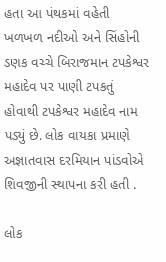હતા આ પંથકમાં વહેતી ખળખળ નદીઓ અને સિંહોની ડણક વચ્ચે બિરાજમાન ટપકેશ્વર મહાદેવ પર પાણી ટપકતું હોવાથી ટપકેશ્વર મહાદેવ નામ પડ્યું છે. લોક વાયકા પ્રમાણે અજ્ઞાતવાસ દરમિયાન પાંડવોએ શિવજીની સ્થાપના કરી હતી .

લોક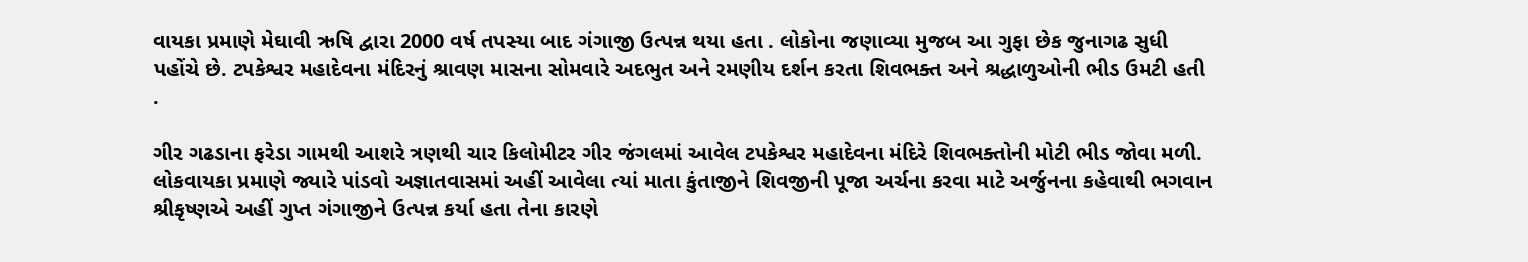વાયકા પ્રમાણે મેઘાવી ઋષિ દ્વારા 2000 વર્ષ તપસ્યા બાદ ગંગાજી ઉત્પન્ન થયા હતા . લોકોના જણાવ્યા મુજબ આ ગુફા છેક જુનાગઢ સુધી પહોંચે છે. ટપકેશ્વર મહાદેવના મંદિરનું શ્રાવણ માસના સોમવારે અદભુત અને રમણીય દર્શન કરતા શિવભક્ત અને શ્રદ્ધાળુઓની ભીડ ઉમટી હતી .

ગીર ગઢડાના ફરેડા ગામથી આશરે ત્રણથી ચાર કિલોમીટર ગીર જંગલમાં આવેલ ટપકેશ્વર મહાદેવના મંદિરે શિવભક્તોની મોટી ભીડ જોવા મળી. લોકવાયકા પ્રમાણે જ્યારે પાંડવો અજ્ઞાતવાસમાં અહીં આવેલા ત્યાં માતા કુંતાજીને શિવજીની પૂજા અર્ચના કરવા માટે અર્જુનના કહેવાથી ભગવાન શ્રીકૃષ્ણએ અહીં ગુપ્ત ગંગાજીને ઉત્પન્ન કર્યા હતા તેના કારણે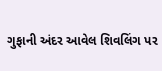ગુફાની અંદર આવેલ શિવલિંગ પર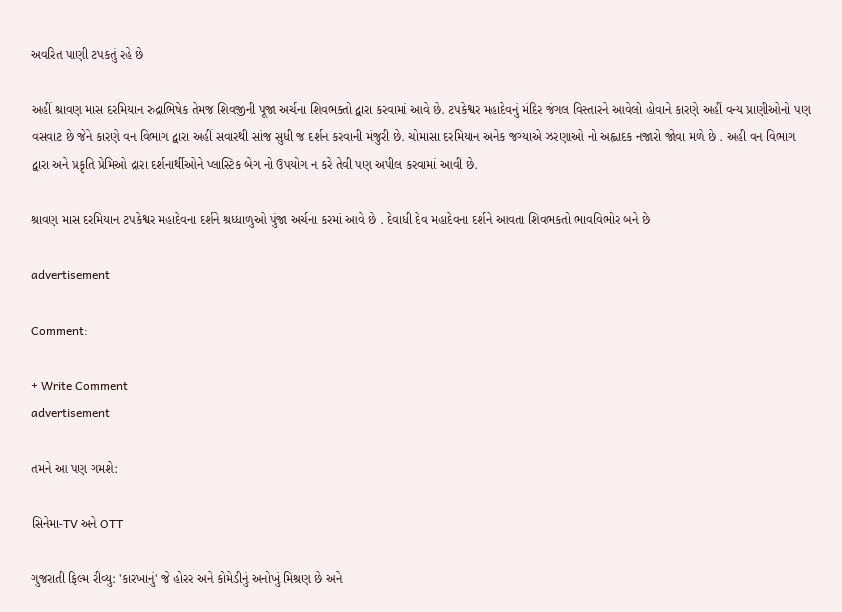અવરિત પાણી ટપકતું રહે છે

અહીં શ્રાવણ માસ દરમિયાન રુદ્રાભિષેક તેમજ શિવજીની પૂજા અર્ચના શિવભક્તો દ્વારા કરવામાં આવે છે. ટપકેશ્વર મહાદેવનું મંદિર જંગલ વિસ્તારને આવેલો હોવાને કારણે અહીં વન્ય પ્રાણીઓનો પણ વસવાટ છે જેને કારણે વન વિભાગ દ્વારા અહીં સવારથી સાંજ સુધી જ દર્શન કરવાની મંજુરી છે. ચોમાસા દરમિયાન અનેક જગ્યાએ ઝરણાઓ નો અહ્લાદક નજારો જોવા મળે છે . અહી વન વિભાગ દ્વારા અને પ્રકૃતિ પ્રેમિઓ દ્રારા દર્શનાર્થીઓને પ્લાસ્ટિક બેગ નો ઉપયોગ ન કરે તેવી પણ અપીલ કરવામાં આવી છે.

શ્રાવણ માસ દરમિયાન ટપકેશ્વર મહાદેવના દર્શને શ્રધ્ધાળુઓ પુંજા અર્ચના કરમાં આવે છે . દેવાધી દેવ મહાદેવના દર્શને આવતા શિવભકતો ભાવવિભોર બને છે

advertisement

Comment:

+ Write Comment
advertisement

તમને આ પણ ગમશે:

સિનેમા-TV અને OTT

ગુજરાતી ફિલ્મ રીવ્યુ: 'કારખાનું' જે હોરર અને કોમેડીનું અનોખું મિશ્રણ છે અને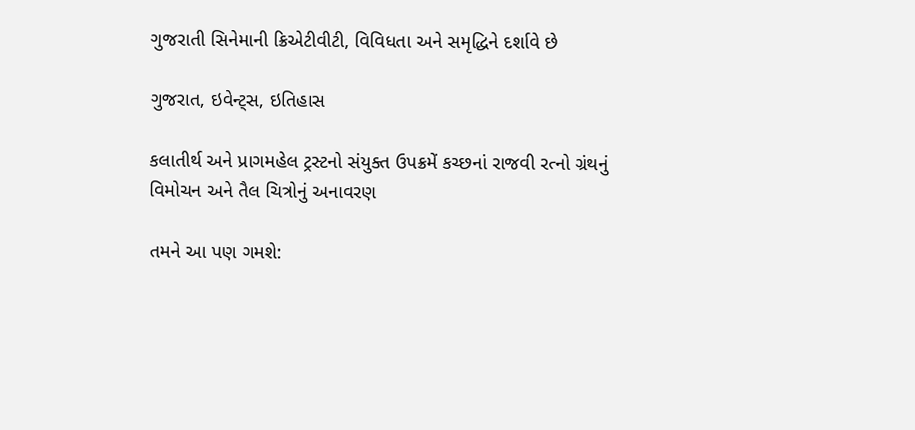ગુજરાતી સિનેમાની ક્રિએટીવીટી, વિવિધતા અને સમૃદ્ધિને દર્શાવે છે

ગુજરાત, ઇવેન્ટ્સ, ઇતિહાસ

કલાતીર્થ અને પ્રાગમહેલ ટ્રસ્ટનો સંયુક્ત ઉપક્રમેં કચ્છનાં રાજવી રત્નો ગ્રંથનું વિમોચન અને તૈલ ચિત્રોનું અનાવરણ

તમને આ પણ ગમશે: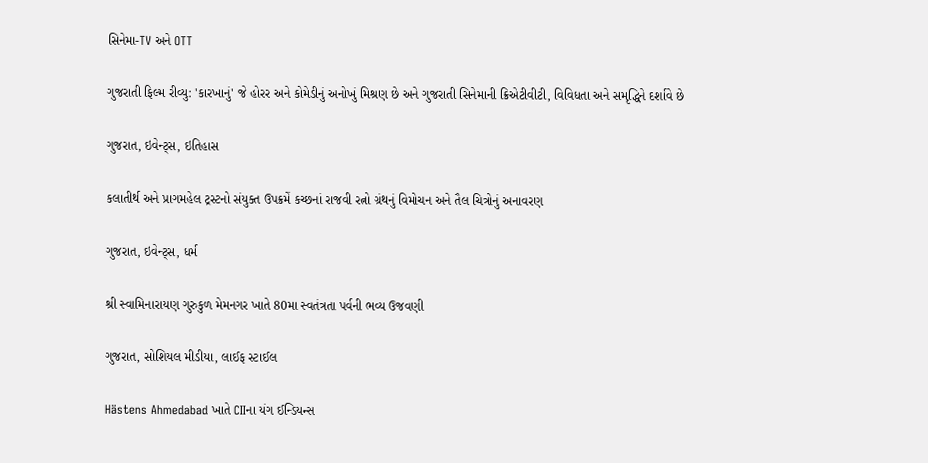સિનેમા-TV અને OTT

ગુજરાતી ફિલ્મ રીવ્યુ: 'કારખાનું' જે હોરર અને કોમેડીનું અનોખું મિશ્રણ છે અને ગુજરાતી સિનેમાની ક્રિએટીવીટી, વિવિધતા અને સમૃદ્ધિને દર્શાવે છે

ગુજરાત, ઇવેન્ટ્સ, ઇતિહાસ

કલાતીર્થ અને પ્રાગમહેલ ટ્રસ્ટનો સંયુક્ત ઉપક્રમેં કચ્છનાં રાજવી રત્નો ગ્રંથનું વિમોચન અને તૈલ ચિત્રોનું અનાવરણ

ગુજરાત, ઇવેન્ટ્સ, ધર્મ

શ્રી સ્વામિનારાયણ ગુરુકુળ મેમનગર ખાતે 80મા સ્વતંત્રતા પર્વની ભવ્ય ઉજવણી

ગુજરાત, સોશિયલ મીડીયા, લાઈફ સ્ટાઈલ

Hästens Ahmedabad ખાતે CIIના યંગ ઈન્ડિયન્સ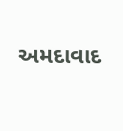અમદાવાદ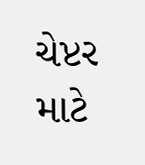ચેપ્ટર માટે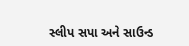સ્લીપ સપા અને સાઉન્ડ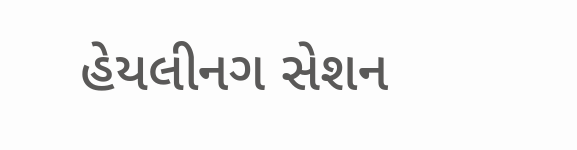હેયલીનગ સેશન